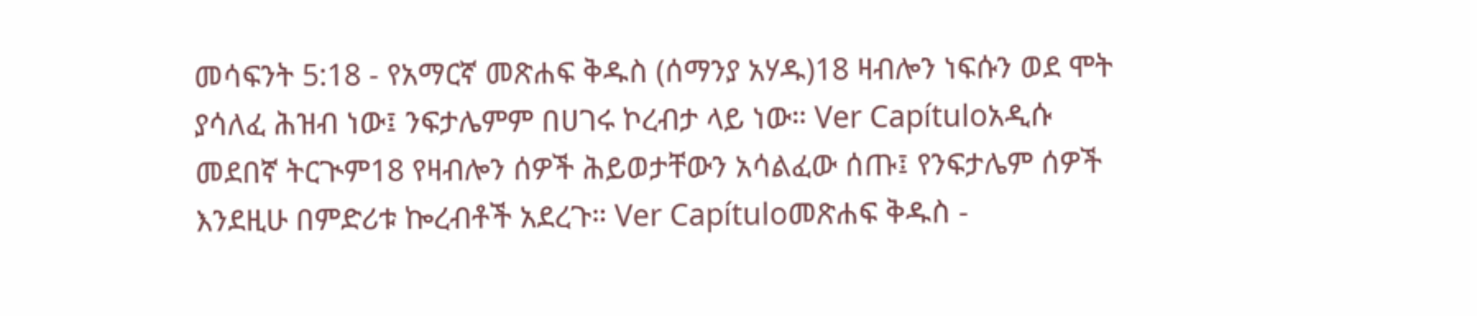መሳፍንት 5:18 - የአማርኛ መጽሐፍ ቅዱስ (ሰማንያ አሃዱ)18 ዛብሎን ነፍሱን ወደ ሞት ያሳለፈ ሕዝብ ነው፤ ንፍታሌምም በሀገሩ ኮረብታ ላይ ነው። Ver Capítuloአዲሱ መደበኛ ትርጒም18 የዛብሎን ሰዎች ሕይወታቸውን አሳልፈው ሰጡ፤ የንፍታሌም ሰዎች እንደዚሁ በምድሪቱ ኰረብቶች አደረጉ። Ver Capítuloመጽሐፍ ቅዱስ -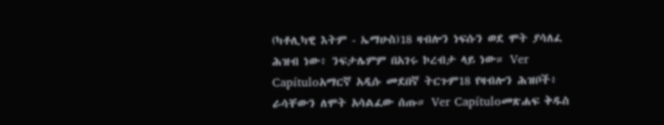(ካቶሊካዊ እትም - ኤማሁስ)18 ዛብሎን ነፍሱን ወደ ሞት ያሳለፈ ሕዝብ ነው፥ ንፍታሌምም በአገሩ ኮረብታ ላይ ነው። Ver Capítuloአማርኛ አዲሱ መደበኛ ትርጉም18 የዛብሎን ሕዝቦች፥ ራሳቸውን ለሞት አሳልፈው ሰጡ። Ver Capítuloመጽሐፍ ቅዱስ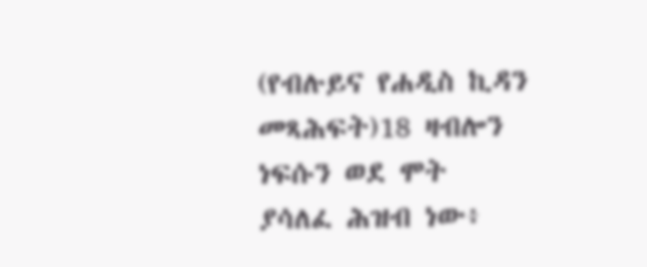(የብሉይና የሐዲስ ኪዳን መጻሕፍት)18 ዛብሎን ነፍሱን ወደ ሞት ያሳለፈ ሕዝብ ነው፥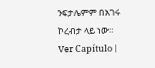ንፍታሌምም በአገሩ ኮረብታ ላይ ነው። Ver Capítulo |